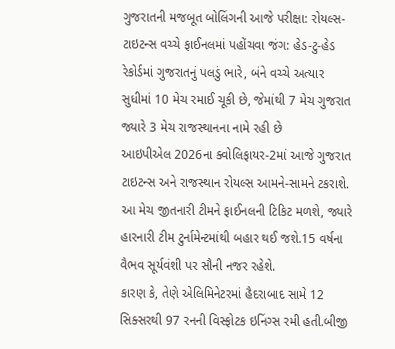ગુજરાતની મજબૂત બોલિંગની આજે પરીક્ષા: રોયલ્સ-ટાઇટન્સ વચ્ચે ફાઈનલમાં પહોંચવા જંગ: હેડ-ટુ-હેડ રેકોર્ડમાં ગુજરાતનું પલડું ભારે, બંને વચ્ચે અત્યાર સુધીમાં 10 મેચ રમાઈ ચૂકી છે, જેમાંથી 7 મેચ ગુજરાત જ્યારે 3 મેચ રાજસ્થાનના નામે રહી છે
આઇપીએલ 2026ના ક્વોલિફાયર-2માં આજે ગુજરાત ટાઇટન્સ અને રાજસ્થાન રોયલ્સ આમને-સામને ટકરાશે. આ મેચ જીતનારી ટીમને ફાઈનલની ટિકિટ મળશે, જ્યારે હારનારી ટીમ ટુર્નામેન્ટમાંથી બહાર થઈ જશે.15 વર્ષના વૈભવ સૂર્યવંશી પર સૌની નજર રહેશે.
કારણ કે, તેણે એલિમિનેટરમાં હૈદરાબાદ સામે 12 સિક્સરથી 97 રનની વિસ્ફોટક ઇનિંગ્સ રમી હતી.બીજી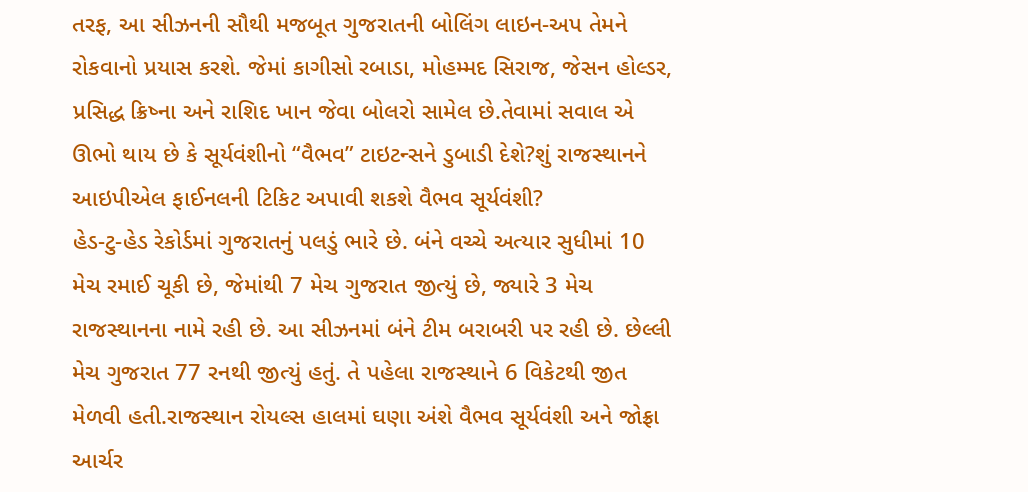તરફ, આ સીઝનની સૌથી મજબૂત ગુજરાતની બોલિંગ લાઇન-અપ તેમને રોકવાનો પ્રયાસ કરશે. જેમાં કાગીસો રબાડા, મોહમ્મદ સિરાજ, જેસન હોલ્ડર, પ્રસિદ્ધ ક્રિષ્ના અને રાશિદ ખાન જેવા બોલરો સામેલ છે.તેવામાં સવાલ એ ઊભો થાય છે કે સૂર્યવંશીનો “વૈભવ” ટાઇટન્સને ડુબાડી દેશે?શું રાજસ્થાનને આઇપીએલ ફાઈનલની ટિકિટ અપાવી શકશે વૈભવ સૂર્યવંશી?
હેડ-ટુ-હેડ રેકોર્ડમાં ગુજરાતનું પલડું ભારે છે. બંને વચ્ચે અત્યાર સુધીમાં 10 મેચ રમાઈ ચૂકી છે, જેમાંથી 7 મેચ ગુજરાત જીત્યું છે, જ્યારે 3 મેચ રાજસ્થાનના નામે રહી છે. આ સીઝનમાં બંને ટીમ બરાબરી પર રહી છે. છેલ્લી મેચ ગુજરાત 77 રનથી જીત્યું હતું. તે પહેલા રાજસ્થાને 6 વિકેટથી જીત મેળવી હતી.રાજસ્થાન રોયલ્સ હાલમાં ઘણા અંશે વૈભવ સૂર્યવંશી અને જોફ્રા આર્ચર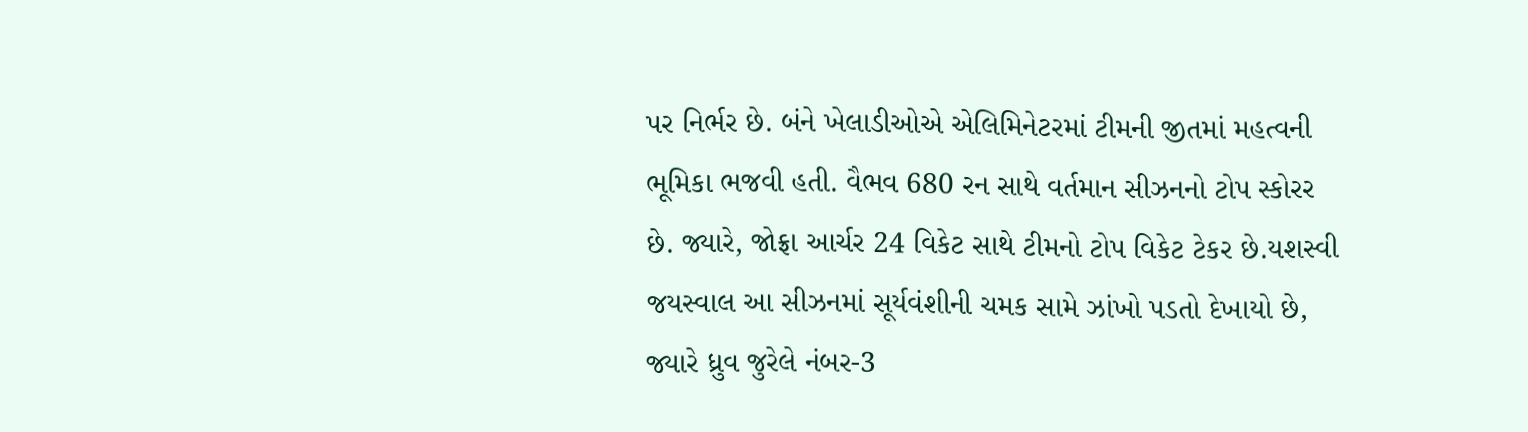પર નિર્ભર છે. બંને ખેલાડીઓએ એલિમિનેટરમાં ટીમની જીતમાં મહત્વની ભૂમિકા ભજવી હતી. વૈભવ 680 રન સાથે વર્તમાન સીઝનનો ટોપ સ્કોરર છે. જ્યારે, જોફ્રા આર્ચર 24 વિકેટ સાથે ટીમનો ટોપ વિકેટ ટેકર છે.યશસ્વી જયસ્વાલ આ સીઝનમાં સૂર્યવંશીની ચમક સામે ઝાંખો પડતો દેખાયો છે, જ્યારે ધ્રુવ જુરેલે નંબર-3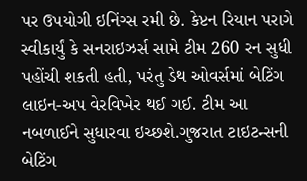પર ઉપયોગી ઇનિંગ્સ રમી છે. કેપ્ટન રિયાન પરાગે સ્વીકાર્યું કે સનરાઇઝર્સ સામે ટીમ 260 રન સુધી પહોંચી શકતી હતી, પરંતુ ડેથ ઓવર્સમાં બેટિંગ લાઇન-અપ વેરવિખેર થઈ ગઈ. ટીમ આ નબળાઈને સુધારવા ઇચ્છશે.ગુજરાત ટાઇટન્સની બેટિંગ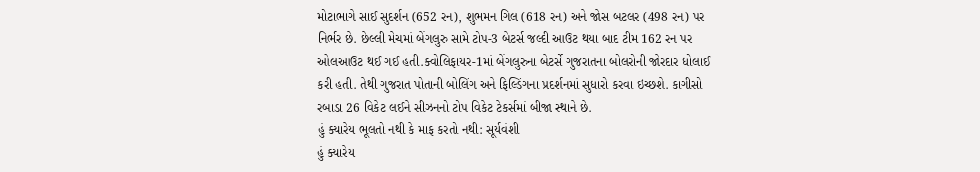મોટાભાગે સાઈ સુદર્શન (652 રન), શુભમન ગિલ (618 રન) અને જોસ બટલર (498 રન) પર નિર્ભર છે. છેલ્લી મેચમાં બેંગલુરુ સામે ટોપ-3 બેટર્સ જલ્દી આઉટ થયા બાદ ટીમ 162 રન પર ઓલઆઉટ થઈ ગઈ હતી.ક્વોલિફાયર-1માં બેંગલુરુના બેટર્સે ગુજરાતના બોલરોની જોરદાર ધોલાઈ કરી હતી. તેથી ગુજરાત પોતાની બોલિંગ અને ફિલ્ડિંગના પ્રદર્શનમાં સુધારો કરવા ઇચ્છશે. કાગીસો રબાડા 26 વિકેટ લઈને સીઝનનો ટોપ વિકેટ ટેકર્સમાં બીજા સ્થાને છે.
હું ક્યારેય ભૂલતો નથી કે માફ કરતો નથી: સૂર્યવંશી
હું ક્યારેય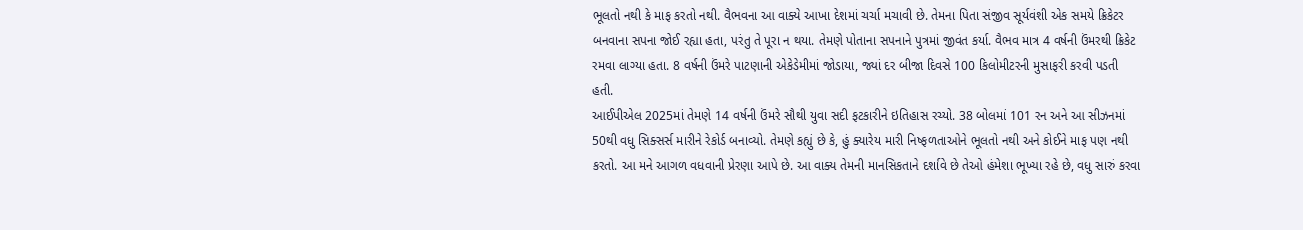ભૂલતો નથી કે માફ કરતો નથી. વૈભવના આ વાક્યે આખા દેશમાં ચર્ચા મચાવી છે. તેમના પિતા સંજીવ સૂર્યવંશી એક સમયે ક્રિકેટર બનવાના સપના જોઈ રહ્યા હતા, પરંતુ તે પૂરા ન થયા. તેમણે પોતાના સપનાને પુત્રમાં જીવંત કર્યા. વૈભવ માત્ર 4 વર્ષની ઉંમરથી ક્રિકેટ રમવા લાગ્યા હતા. 8 વર્ષની ઉંમરે પાટણાની એકેડેમીમાં જોડાયા, જ્યાં દર બીજા દિવસે 100 કિલોમીટરની મુસાફરી કરવી પડતી હતી.
આઈપીએલ 2025માં તેમણે 14 વર્ષની ઉંમરે સૌથી યુવા સદી ફટકારીને ઇતિહાસ રચ્યો. 38 બોલમાં 101 રન અને આ સીઝનમાં 50થી વધુ સિક્સર્સ મારીને રેકોર્ડ બનાવ્યો. તેમણે કહ્યું છે કે, હું ક્યારેય મારી નિષ્ફળતાઓને ભૂલતો નથી અને કોઈને માફ પણ નથી કરતો. આ મને આગળ વધવાની પ્રેરણા આપે છે. આ વાક્ય તેમની માનસિકતાને દર્શાવે છે તેઓ હંમેશા ભૂખ્યા રહે છે, વધુ સારું કરવા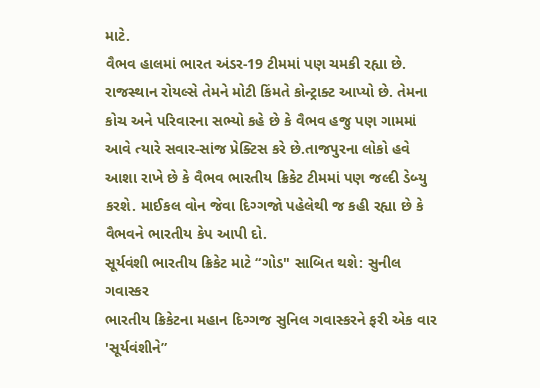માટે.
વૈભવ હાલમાં ભારત અંડર-19 ટીમમાં પણ ચમકી રહ્યા છે. રાજસ્થાન રોયલ્સે તેમને મોટી કિંમતે કોન્ટ્રાક્ટ આપ્યો છે. તેમના કોચ અને પરિવારના સભ્યો કહે છે કે વૈભવ હજુ પણ ગામમાં આવે ત્યારે સવાર-સાંજ પ્રેક્ટિસ કરે છે.તાજપુરના લોકો હવે આશા રાખે છે કે વૈભવ ભારતીય ક્રિકેટ ટીમમાં પણ જલ્દી ડેબ્યુ કરશે. માઈકલ વોન જેવા દિગ્ગજો પહેલેથી જ કહી રહ્યા છે કે વૈભવને ભારતીય કેપ આપી દો.
સૂર્યવંશી ભારતીય ક્રિકેટ માટે “ગોડ" સાબિત થશે: સુનીલ ગવાસ્કર
ભારતીય ક્રિકેટના મહાન દિગ્ગજ સુનિલ ગવાસ્કરને ફરી એક વાર 'સૂર્યવંશીને”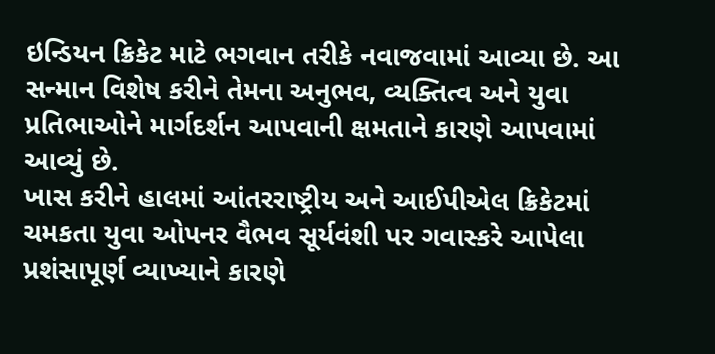ઇન્ડિયન ક્રિકેટ માટે ભગવાન તરીકે નવાજવામાં આવ્યા છે. આ સન્માન વિશેષ કરીને તેમના અનુભવ, વ્યક્તિત્વ અને યુવા પ્રતિભાઓને માર્ગદર્શન આપવાની ક્ષમતાને કારણે આપવામાં આવ્યું છે.
ખાસ કરીને હાલમાં આંતરરાષ્ટ્રીય અને આઈપીએલ ક્રિકેટમાં ચમકતા યુવા ઓપનર વૈભવ સૂર્યવંશી પર ગવાસ્કરે આપેલા પ્રશંસાપૂર્ણ વ્યાખ્યાને કારણે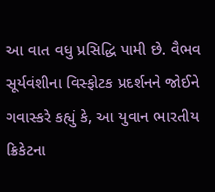આ વાત વધુ પ્રસિદ્ધિ પામી છે. વૈભવ સૂર્યવંશીના વિસ્ફોટક પ્રદર્શનને જોઈને ગવાસ્કરે કહ્યું કે, આ યુવાન ભારતીય ક્રિકેટના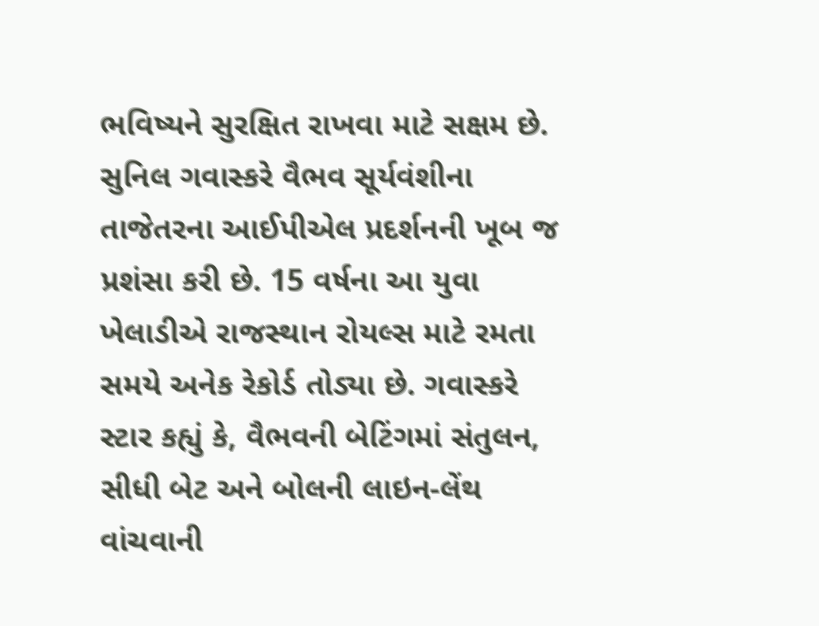ભવિષ્યને સુરક્ષિત રાખવા માટે સક્ષમ છે.
સુનિલ ગવાસ્કરે વૈભવ સૂર્યવંશીના તાજેતરના આઈપીએલ પ્રદર્શનની ખૂબ જ પ્રશંસા કરી છે. 15 વર્ષના આ યુવા ખેલાડીએ રાજસ્થાન રોયલ્સ માટે રમતા સમયે અનેક રેકોર્ડ તોડ્યા છે. ગવાસ્કરે સ્ટાર કહ્યું કે, વૈભવની બેટિંગમાં સંતુલન, સીધી બેટ અને બોલની લાઇન-લેંથ વાંચવાની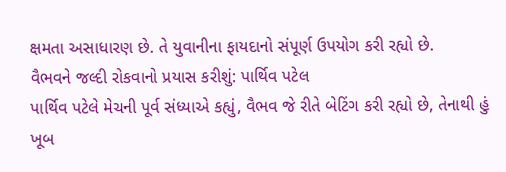ક્ષમતા અસાધારણ છે. તે યુવાનીના ફાયદાનો સંપૂર્ણ ઉપયોગ કરી રહ્યો છે.
વૈભવને જલ્દી રોકવાનો પ્રયાસ કરીશું: પાર્થિવ પટેલ
પાર્થિવ પટેલે મેચની પૂર્વ સંધ્યાએ કહ્યું, વૈભવ જે રીતે બેટિંગ કરી રહ્યો છે, તેનાથી હું ખૂબ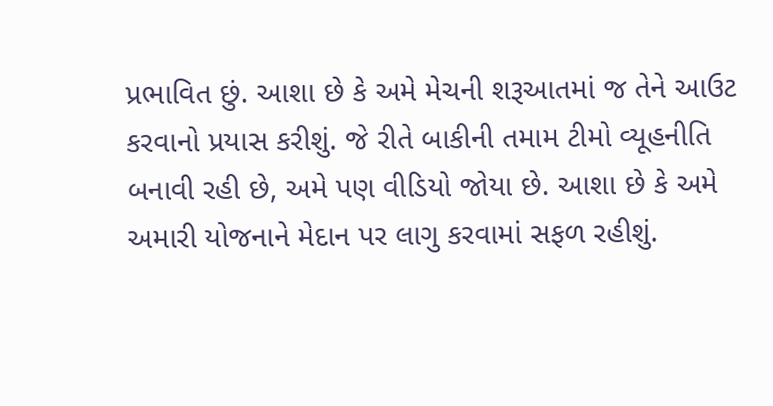પ્રભાવિત છું. આશા છે કે અમે મેચની શરૂઆતમાં જ તેને આઉટ કરવાનો પ્રયાસ કરીશું. જે રીતે બાકીની તમામ ટીમો વ્યૂહનીતિ બનાવી રહી છે, અમે પણ વીડિયો જોયા છે. આશા છે કે અમે અમારી યોજનાને મેદાન પર લાગુ કરવામાં સફળ રહીશું.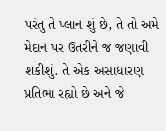પરંતુ તે પ્લાન શું છે, તે તો અમે મેદાન પર ઉતરીને જ જણાવી શકીશું. તે એક અસાધારણ પ્રતિભા રહ્યો છે અને જે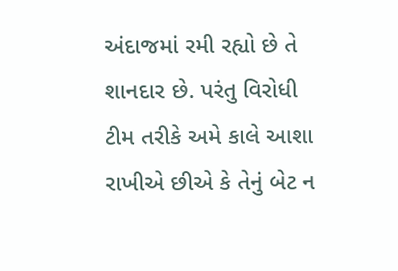અંદાજમાં રમી રહ્યો છે તે શાનદાર છે. પરંતુ વિરોધી ટીમ તરીકે અમે કાલે આશા રાખીએ છીએ કે તેનું બેટ ન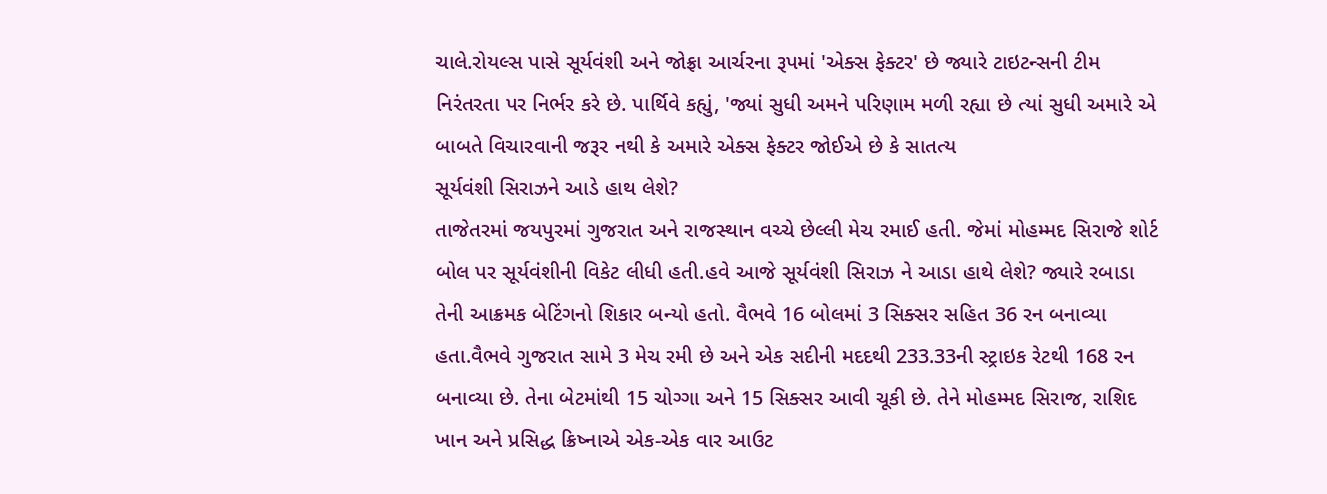ચાલે.રોયલ્સ પાસે સૂર્યવંશી અને જોફ્રા આર્ચરના રૂપમાં 'એક્સ ફેક્ટર' છે જ્યારે ટાઇટન્સની ટીમ નિરંતરતા પર નિર્ભર કરે છે. પાર્થિવે કહ્યું, 'જ્યાં સુધી અમને પરિણામ મળી રહ્યા છે ત્યાં સુધી અમારે એ બાબતે વિચારવાની જરૂર નથી કે અમારે એક્સ ફેક્ટર જોઈએ છે કે સાતત્ય
સૂર્યવંશી સિરાઝને આડે હાથ લેશે?
તાજેતરમાં જયપુરમાં ગુજરાત અને રાજસ્થાન વચ્ચે છેલ્લી મેચ રમાઈ હતી. જેમાં મોહમ્મદ સિરાજે શોર્ટ બોલ પર સૂર્યવંશીની વિકેટ લીધી હતી.હવે આજે સૂર્યવંશી સિરાઝ ને આડા હાથે લેશે? જ્યારે રબાડા તેની આક્રમક બેટિંગનો શિકાર બન્યો હતો. વૈભવે 16 બોલમાં 3 સિક્સર સહિત 36 રન બનાવ્યા હતા.વૈભવે ગુજરાત સામે 3 મેચ રમી છે અને એક સદીની મદદથી 233.33ની સ્ટ્રાઇક રેટથી 168 રન બનાવ્યા છે. તેના બેટમાંથી 15 ચોગ્ગા અને 15 સિક્સર આવી ચૂકી છે. તેને મોહમ્મદ સિરાજ, રાશિદ ખાન અને પ્રસિદ્ધ ક્રિષ્નાએ એક-એક વાર આઉટ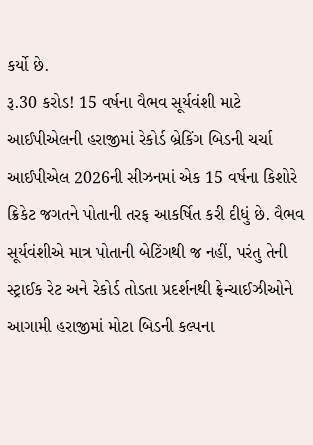કર્યો છે.
રૂ.30 કરોડ! 15 વર્ષના વૈભવ સૂર્યવંશી માટે આઈપીએલની હરાજીમાં રેકોર્ડ બ્રેકિંગ બિડની ચર્ચા
આઈપીએલ 2026ની સીઝનમાં એક 15 વર્ષના કિશોરે ક્રિકેટ જગતને પોતાની તરફ આકર્ષિત કરી દીધું છે. વૈભવ સૂર્યવંશીએ માત્ર પોતાની બેટિંગથી જ નહીં, પરંતુ તેની સ્ટ્રાઈક રેટ અને રેકોર્ડ તોડતા પ્રદર્શનથી ફ્રેન્ચાઈઝીઓને આગામી હરાજીમાં મોટા બિડની કલ્પના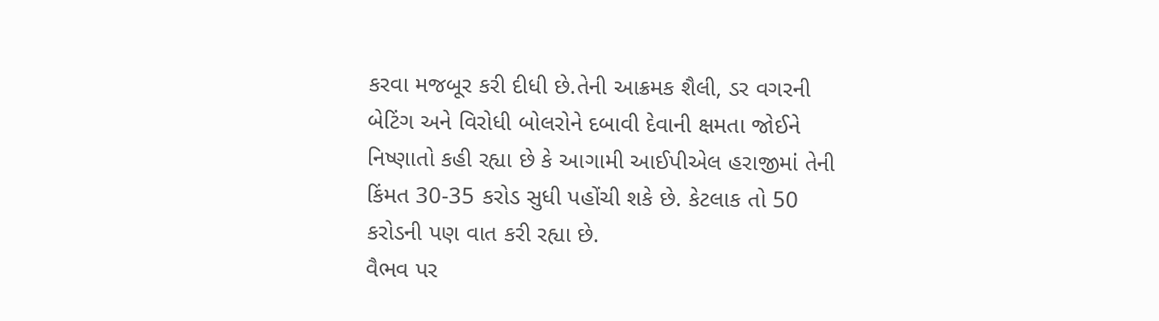કરવા મજબૂર કરી દીધી છે.તેની આક્રમક શૈલી, ડર વગરની બેટિંગ અને વિરોધી બોલરોને દબાવી દેવાની ક્ષમતા જોઈને નિષ્ણાતો કહી રહ્યા છે કે આગામી આઈપીએલ હરાજીમાં તેની કિંમત 30-35 કરોડ સુધી પહોંચી શકે છે. કેટલાક તો 50 કરોડની પણ વાત કરી રહ્યા છે.
વૈભવ પર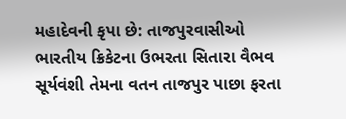મહાદેવની કૃપા છે: તાજપુરવાસીઓ
ભારતીય ક્રિકેટના ઉભરતા સિતારા વૈભવ સૂર્યવંશી તેમના વતન તાજપુર પાછા ફરતા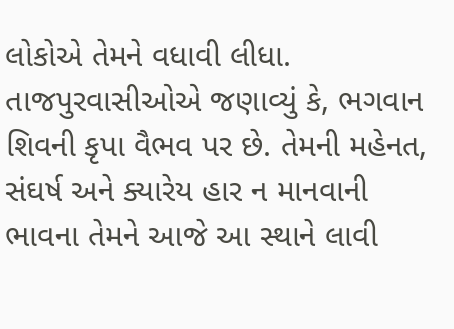લોકોએ તેમને વધાવી લીધા. તાજપુરવાસીઓએ જણાવ્યું કે, ભગવાન શિવની કૃપા વૈભવ પર છે. તેમની મહેનત, સંઘર્ષ અને ક્યારેય હાર ન માનવાની ભાવના તેમને આજે આ સ્થાને લાવી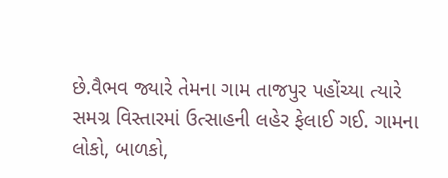છે.વૈભવ જ્યારે તેમના ગામ તાજપુર પહોંચ્યા ત્યારે સમગ્ર વિસ્તારમાં ઉત્સાહની લહેર ફેલાઈ ગઈ. ગામના લોકો, બાળકો,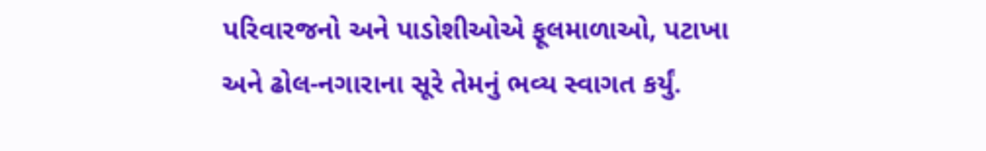પરિવારજનો અને પાડોશીઓએ ફૂલમાળાઓ, પટાખા અને ઢોલ-નગારાના સૂરે તેમનું ભવ્ય સ્વાગત કર્યું.